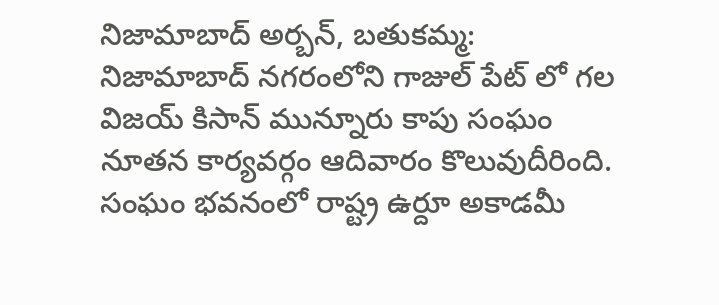నిజామాబాద్ అర్బన్, బతుకమ్మ:
నిజామాబాద్ నగరంలోని గాజుల్ పేట్ లో గల విజయ్ కిసాన్ మున్నూరు కాపు సంఘం నూతన కార్యవర్గం ఆదివారం కొలువుదీరింది. సంఘం భవనంలో రాష్ట్ర ఉర్దూ అకాడమీ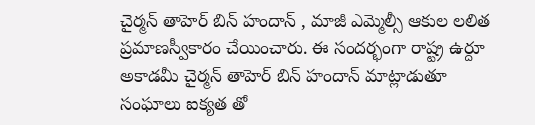చైర్మన్ తాహెర్ బిన్ హందాన్ , మాజీ ఎమ్మెల్సీ ఆకుల లలిత ప్రమాణస్వీకారం చేయించారు. ఈ సందర్భంగా రాష్ట్ర ఉర్దూ అకాడమీ చైర్మన్ తాహెర్ బిన్ హందాన్ మాట్లాడుతూ సంఘాలు ఐక్యత తో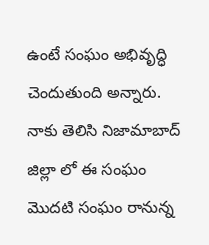ఉంటే సంఘం అభివృద్ధి చెందుతుంది అన్నారు. నాకు తెలిసి నిజామాబాద్ జిల్లా లో ఈ సంఘం మొదటి సంఘం రానున్న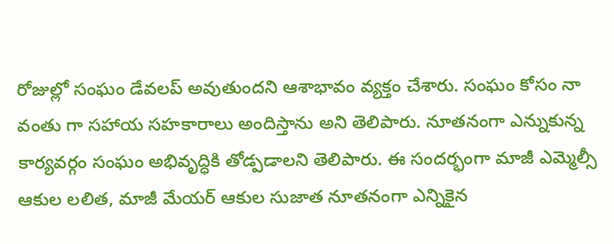రోజుల్లో సంఘం డేవలప్ అవుతుందని ఆశాభావం వ్యక్తం చేశారు. సంఘం కోసం నా వంతు గా సహాయ సహకారాలు అందిస్తాను అని తెలిపారు. నూతనంగా ఎన్నుకున్న కార్యవర్గం సంఘం అభివృద్ధికి తోడ్పడాలని తెలిపారు. ఈ సందర్భంగా మాజీ ఎమ్మెల్సీ ఆకుల లలిత, మాజీ మేయర్ ఆకుల సుజాత నూతనంగా ఎన్నికైన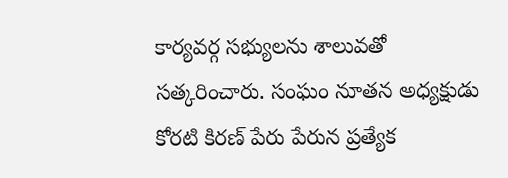కార్యవర్గ సభ్యులను శాలువతో సత్కరించారు. సంఘం నూతన అధ్యక్షుడు కోరటి కిరణ్ పేరు పేరున ప్రత్యేక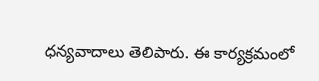ధన్యవాదాలు తెలిపారు. ఈ కార్యక్రమంలో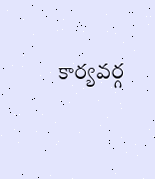కార్యవర్గ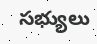సభ్యులు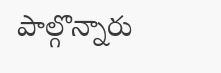పాల్గొన్నారు